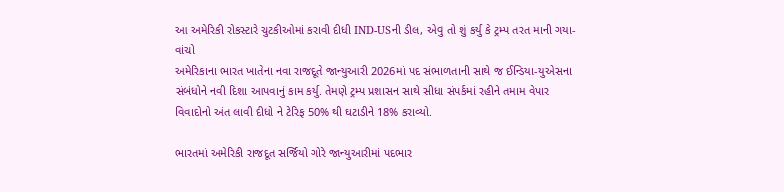આ અમેરિકી રોકસ્ટારે ચુટકીઓમાં કરાવી દીધી IND-USની ડીલ, એવુ તો શું કર્યુ કે ટ્રમ્પ તરત માની ગયા-વાંચો
અમેરિકાના ભારત ખાતેના નવા રાજદૂતે જાન્યુઆરી 2026માં પદ સંભાળતાની સાથે જ ઈન્ડિયા-યુએસના સંબંધોને નવી દિશા આપવાનું કામ કર્યુ. તેમણે ટ્રમ્પ પ્રશાસન સાથે સીધા સંપર્કમાં રહીને તમામ વેપાર વિવાદોનો અંત લાવી દીધો ને ટેરિફ 50% થી ઘટાડીને 18% કરાવ્યો.

ભારતમાં અમેરિકી રાજદૂત સર્જિયો ગોરે જાન્યુઆરીમાં પદભાર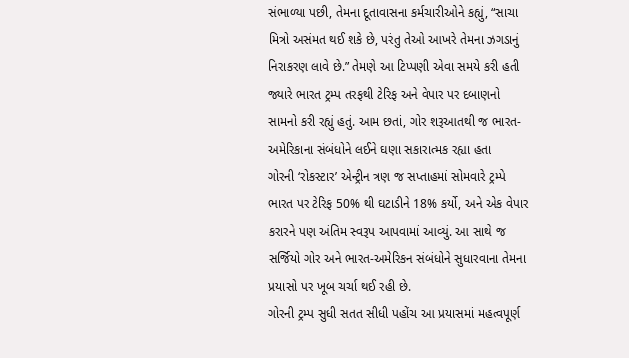સંભાળ્યા પછી, તેમના દૂતાવાસના કર્મચારીઓને કહ્યું, “સાચા મિત્રો અસંમત થઈ શકે છે, પરંતુ તેઓ આખરે તેમના ઝગડાનું નિરાકરણ લાવે છે.” તેમણે આ ટિપ્પણી એવા સમયે કરી હતી જ્યારે ભારત ટ્રમ્પ તરફથી ટેરિફ અને વેપાર પર દબાણનો સામનો કરી રહ્યું હતું. આમ છતાં, ગોર શરૂઆતથી જ ભારત-અમેરિકાના સંબંધોને લઈને ઘણા સકારાત્મક રહ્યા હતા
ગોરની ‘રોકસ્ટાર’ એન્ટ્રીન ત્રણ જ સપ્તાહમાં સોમવારે ટ્રમ્પે ભારત પર ટેરિફ 50% થી ઘટાડીને 18% કર્યો, અને એક વેપાર કરારને પણ અંતિમ સ્વરૂપ આપવામાં આવ્યું. આ સાથે જ સર્જિયો ગોર અને ભારત-અમેરિકન સંબંધોને સુધારવાના તેમના પ્રયાસો પર ખૂબ ચર્ચા થઈ રહી છે.
ગોરની ટ્રમ્પ સુધી સતત સીધી પહોંચ આ પ્રયાસમાં મહત્વપૂર્ણ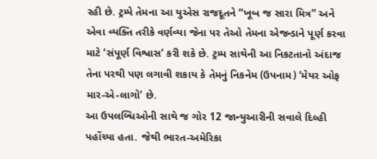રહી છે. ટ્રમ્પે તેમના આ યુએસ રાજદૂતને “ખૂબ જ સારા મિત્ર” અને એવા વ્યક્તિ તરીકે વર્ણવ્યા જેના પર તેઓ તેમના એજન્ડાને પૂર્ણ કરવા માટે ‘સંપૂર્ણ વિશ્વાસ’ કરી શકે છે. ટ્રમ્પ સાથેની આ નિકટતાનો અંદાજ તેના પરથી પણ લગાવી શકાય કે તેમનું નિકનેમ (ઉપનામ) ‘મેયર ઓફ માર-એ-લાગો’ છે.
આ ઉપલબ્ધિઓની સાથે જ ગોર 12 જાન્યુઆરીની સવાલે દિલ્હી પહોંચ્યા હતા. જેથી ભારત-અમેરિકા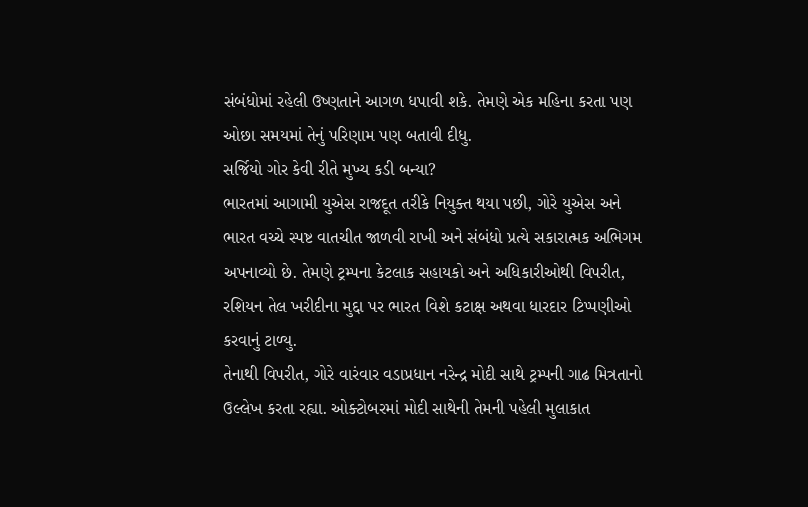સંબંધોમાં રહેલી ઉષ્ણતાને આગળ ધપાવી શકે. તેમણે એક મહિના કરતા પણ ઓછા સમયમાં તેનું પરિણામ પણ બતાવી દીધુ.
સર્જિયો ગોર કેવી રીતે મુખ્ય કડી બન્યા?
ભારતમાં આગામી યુએસ રાજદૂત તરીકે નિયુક્ત થયા પછી, ગોરે યુએસ અને ભારત વચ્ચે સ્પષ્ટ વાતચીત જાળવી રાખી અને સંબંધો પ્રત્યે સકારાત્મક અભિગમ અપનાવ્યો છે. તેમણે ટ્રમ્પના કેટલાક સહાયકો અને અધિકારીઓથી વિપરીત, રશિયન તેલ ખરીદીના મુદ્દા પર ભારત વિશે કટાક્ષ અથવા ધારદાર ટિપ્પણીઓ કરવાનું ટાળ્યુ.
તેનાથી વિપરીત, ગોરે વારંવાર વડાપ્રધાન નરેન્દ્ર મોદી સાથે ટ્રમ્પની ગાઢ મિત્રતાનો ઉલ્લેખ કરતા રહ્યા. ઓક્ટોબરમાં મોદી સાથેની તેમની પહેલી મુલાકાત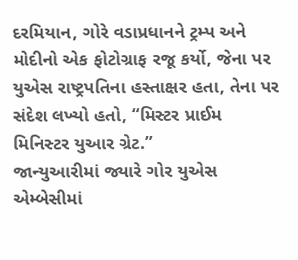દરમિયાન, ગોરે વડાપ્રધાનને ટ્રમ્પ અને મોદીનો એક ફોટોગ્રાફ રજૂ કર્યો, જેના પર યુએસ રાષ્ટ્રપતિના હસ્તાક્ષર હતા, તેના પર સંદેશ લખ્યો હતો, “મિસ્ટર પ્રાઈમ મિનિસ્ટર યુઆર ગ્રેટ.”
જાન્યુઆરીમાં જ્યારે ગોર યુએસ એમ્બેસીમાં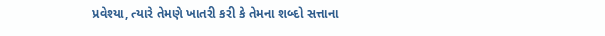પ્રવેશ્યા, ત્યારે તેમણે ખાતરી કરી કે તેમના શબ્દો સત્તાના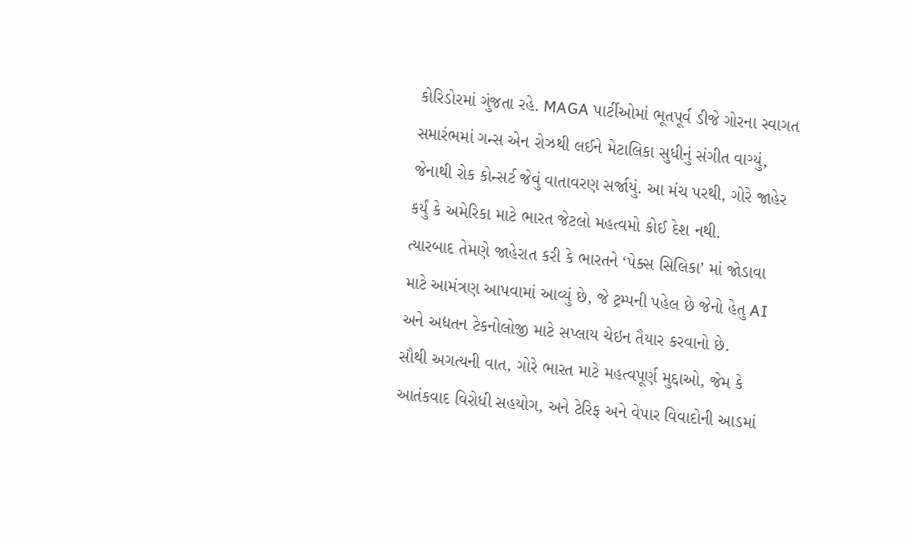કોરિડોરમાં ગુંજતા રહે. MAGA પાર્ટીઓમાં ભૂતપૂર્વ ડીજે ગોરના સ્વાગત સમારંભમાં ગન્સ એન રોઝથી લઈને મેટાલિકા સુધીનું સંગીત વાગ્યું, જેનાથી રોક કોન્સર્ટ જેવું વાતાવરણ સર્જાયું. આ મંચ પરથી, ગોરે જાહેર કર્યું કે અમેરિકા માટે ભારત જેટલો મહત્વમો કોઈ દેશ નથી.
ત્યારબાદ તેમણે જાહેરાત કરી કે ભારતને ‘પેક્સ સિલિકા’ માં જોડાવા માટે આમંત્રણ આપવામાં આવ્યું છે, જે ટ્રમ્પની પહેલ છે જેનો હેતુ AI અને અદ્યતન ટેકનોલોજી માટે સપ્લાય ચેઇન તૈયાર કરવાનો છે.
સૌથી અગત્યની વાત, ગોરે ભારત માટે મહત્વપૂર્ણ મુદ્દાઓ, જેમ કે આતંકવાદ વિરોધી સહયોગ, અને ટેરિફ અને વેપાર વિવાદોની આડમાં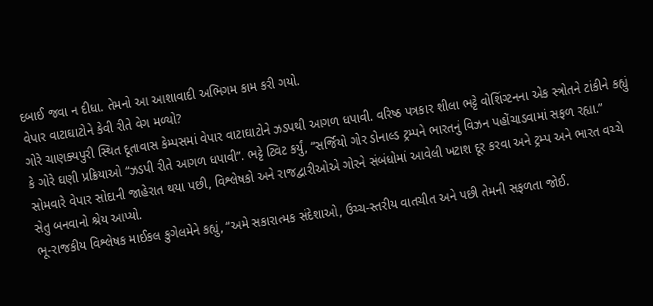દબાઈ જવા ન દીધા. તેમનો આ આશાવાદી અભિગમ કામ કરી ગયો.
વેપાર વાટાઘાટોને કેવી રીતે વેગ મળ્યો?
ગોરે ચાણક્યપુરી સ્થિત દૂતાવાસ કેમ્પસમાં વેપાર વાટાઘાટોને ઝડપથી આગળ ધપાવી. વરિષ્ઠ પત્રકાર શીલા ભટ્ટે વોશિંગ્ટનના એક સ્ત્રોતને ટાંકીને કહ્યું કે ગોરે ઘણી પ્રક્રિયાઓ “ઝડપી રીતે આગળ ધપાવી”. ભટ્ટે ટ્વિટ કર્યું, “સર્જિયો ગોર ડોનાલ્ડ ટ્રમ્પને ભારતનું વિઝન પહોંચાડવામાં સફળ રહ્યા.”
સોમવારે વેપાર સોદાની જાહેરાત થયા પછી, વિશ્લેષકો અને રાજદ્વારીઓએ ગોરને સંબંધોમાં આવેલી ખટાશ દૂર કરવા અને ટ્રમ્પ અને ભારત વચ્ચે સેતુ બનવાનો શ્રેય આપ્યો.
ભૂ-રાજકીય વિશ્લેષક માઈકલ કુગેલમેને કહ્યું, “અમે સકારાત્મક સંદેશાઓ, ઉચ્ચ-સ્તરીય વાતચીત અને પછી તેમની સફળતા જોઈ.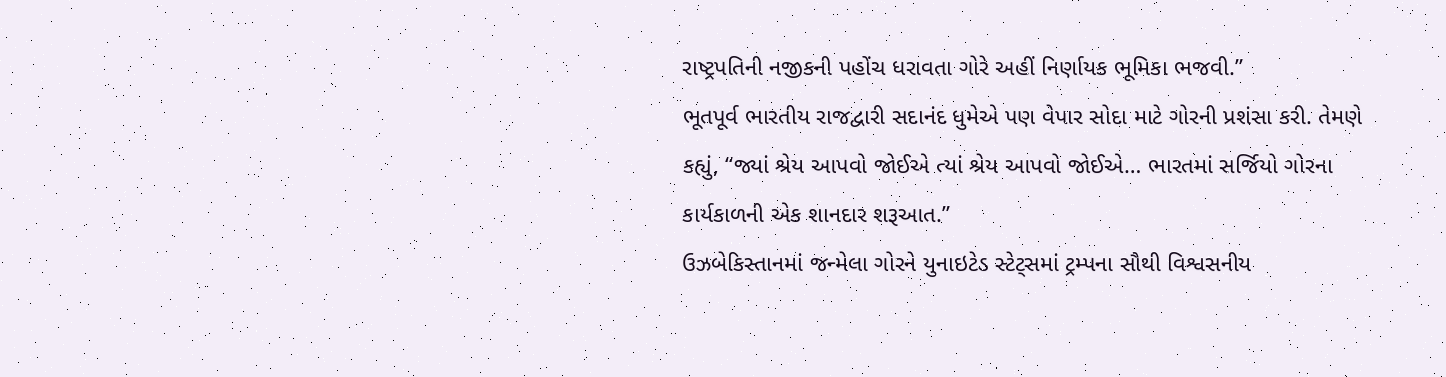રાષ્ટ્રપતિની નજીકની પહોંચ ધરાવતા ગોરે અહીં નિર્ણાયક ભૂમિકા ભજવી.”
ભૂતપૂર્વ ભારતીય રાજદ્વારી સદાનંદ ધુમેએ પણ વેપાર સોદા માટે ગોરની પ્રશંસા કરી. તેમણે કહ્યું, “જ્યાં શ્રેય આપવો જોઈએ ત્યાં શ્રેય આપવો જોઈએ… ભારતમાં સર્જિયો ગોરના કાર્યકાળની એક શાનદાર શરૂઆત.”
ઉઝબેકિસ્તાનમાં જન્મેલા ગોરને યુનાઇટેડ સ્ટેટ્સમાં ટ્રમ્પના સૌથી વિશ્વસનીય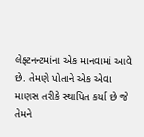લેફ્ટનન્ટમાંના એક માનવામાં આવે છે. તેમણે પોતાને એક એવા માણસ તરીકે સ્થાપિત કર્યા છે જે તેમને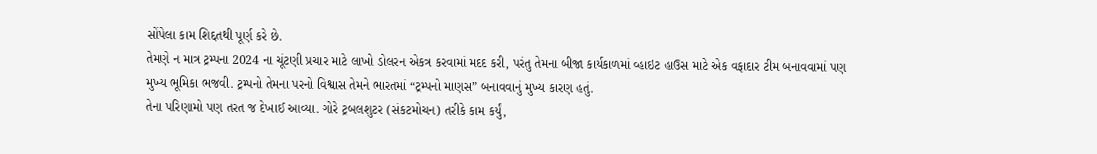સોંપેલા કામ શિદ્દતથી પૂર્ણ કરે છે.
તેમણે ન માત્ર ટ્રમ્પના 2024 ના ચૂંટણી પ્રચાર માટે લાખો ડોલરન એકત્ર કરવામાં મદદ કરી, પરંતુ તેમના બીજા કાર્યકાળમાં વ્હાઇટ હાઉસ માટે એક વફાદાર ટીમ બનાવવામાં પણ મુખ્ય ભૂમિકા ભજવી. ટ્રમ્પનો તેમના પરનો વિશ્વાસ તેમને ભારતમાં “ટ્રમ્પનો માણસ” બનાવવાનું મુખ્ય કારણ હતું.
તેના પરિણામો પણ તરત જ દેખાઈ આવ્યા. ગોરે ટ્રબલશુટર (સંકટમોચન) તરીકે કામ કર્યું,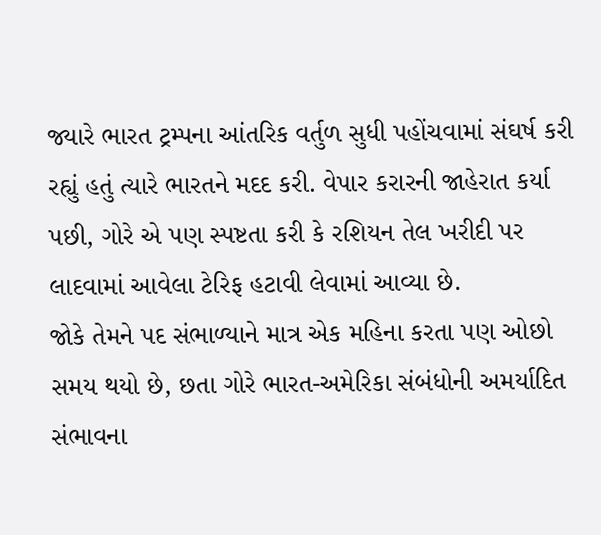જ્યારે ભારત ટ્રમ્પના આંતરિક વર્તુળ સુધી પહોંચવામાં સંઘર્ષ કરી રહ્યું હતું ત્યારે ભારતને મદદ કરી. વેપાર કરારની જાહેરાત કર્યા પછી, ગોરે એ પણ સ્પષ્ટતા કરી કે રશિયન તેલ ખરીદી પર લાદવામાં આવેલા ટેરિફ હટાવી લેવામાં આવ્યા છે.
જોકે તેમને પદ સંભાળ્યાને માત્ર એક મહિના કરતા પણ ઓછો સમય થયો છે, છતા ગોરે ભારત-અમેરિકા સંબંધોની અમર્યાદિત સંભાવના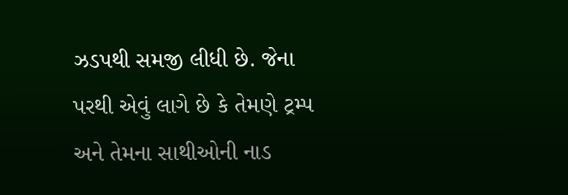ઝડપથી સમજી લીધી છે. જેના પરથી એવું લાગે છે કે તેમણે ટ્રમ્પ અને તેમના સાથીઓની નાડ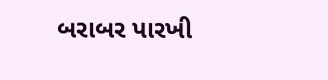બરાબર પારખી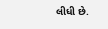લીધી છે.